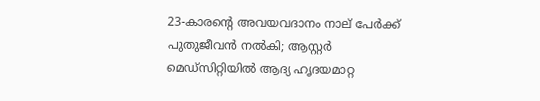23-കാരന്റെ അവയവദാനം നാല് പേർക്ക് പുതുജീവൻ നൽകി; ആസ്റ്റർ മെഡ്‌സിറ്റിയിൽ ആദ്യ ഹൃദയമാറ്റ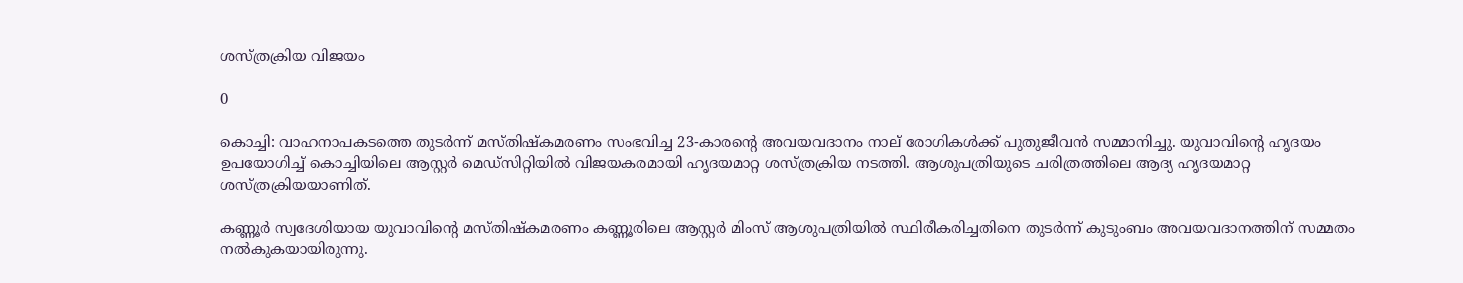ശസ്ത്രക്രിയ വിജയം

0

കൊച്ചി: വാഹനാപകടത്തെ തുടർന്ന് മസ്തിഷ്കമരണം സംഭവിച്ച 23-കാരന്റെ അവയവദാനം നാല് രോഗികൾക്ക് പുതുജീവൻ സമ്മാനിച്ചു. യുവാവിന്റെ ഹൃദയം ഉപയോഗിച്ച് കൊച്ചിയിലെ ആസ്റ്റർ മെഡ്‌സിറ്റിയിൽ വിജയകരമായി ഹൃദയമാറ്റ ശസ്ത്രക്രിയ നടത്തി. ആശുപത്രിയുടെ ചരിത്രത്തിലെ ആദ്യ ഹൃദയമാറ്റ ശസ്ത്രക്രിയയാണിത്.

കണ്ണൂർ സ്വദേശിയായ യുവാവിന്റെ മസ്തിഷ്കമരണം കണ്ണൂരിലെ ആസ്റ്റർ മിംസ് ആശുപത്രിയിൽ സ്ഥിരീകരിച്ചതിനെ തുടർന്ന് കുടുംബം അവയവദാനത്തിന് സമ്മതം നൽകുകയായിരുന്നു.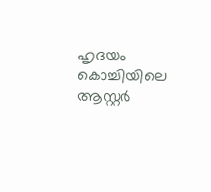ഹൃദയം കൊച്ചിയിലെ ആസ്റ്റർ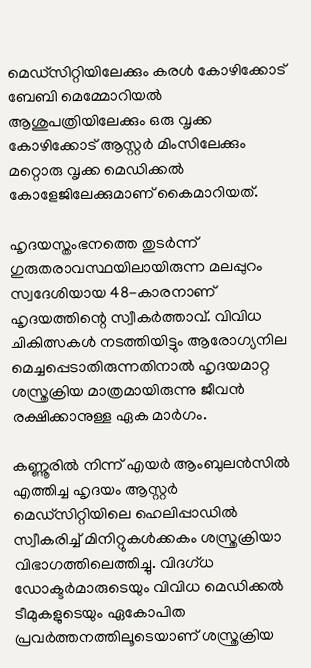മെഡ്‌സിറ്റിയിലേക്കും കരൾ കോഴിക്കോട് ബേബി മെമ്മോറിയൽ ആശുപത്രിയിലേക്കും ഒരു വൃക്ക കോഴിക്കോട് ആസ്റ്റർ മിംസിലേക്കും മറ്റൊരു വൃക്ക മെഡിക്കൽ കോളേജിലേക്കുമാണ് കൈമാറിയത്.

ഹൃദയസ്തംഭനത്തെ തുടർന്ന് ഗുരുതരാവസ്ഥയിലായിരുന്ന മലപ്പുറം സ്വദേശിയായ 48-കാരനാണ് ഹൃദയത്തിന്റെ സ്വീകർത്താവ്. വിവിധ ചികിത്സകൾ നടത്തിയിട്ടും ആരോഗ്യനില മെച്ചപ്പെടാതിരുന്നതിനാൽ ഹൃദയമാറ്റ ശസ്ത്രക്രിയ മാത്രമായിരുന്നു ജീവൻ രക്ഷിക്കാനുള്ള ഏക മാർഗം.

കണ്ണൂരിൽ നിന്ന് എയർ ആംബുലൻസിൽ എത്തിച്ച ഹൃദയം ആസ്റ്റർ മെഡ്‌സിറ്റിയിലെ ഹെലിപ്പാഡിൽ സ്വീകരിച്ച് മിനിറ്റുകൾക്കകം ശസ്ത്രക്രിയാ വിഭാഗത്തിലെത്തിച്ചു. വിദഗ്ധ ഡോക്ടർമാരുടെയും വിവിധ മെഡിക്കൽ ടീമുകളുടെയും ഏകോപിത പ്രവർത്തനത്തിലൂടെയാണ് ശസ്ത്രക്രിയ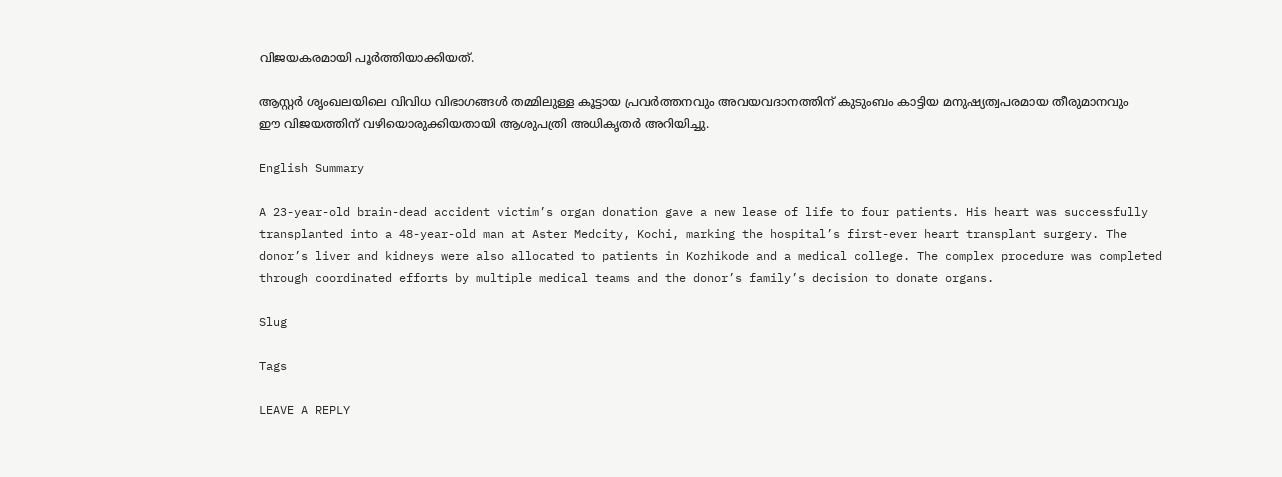വിജയകരമായി പൂർത്തിയാക്കിയത്.

ആസ്റ്റർ ശൃംഖലയിലെ വിവിധ വിഭാഗങ്ങൾ തമ്മിലുള്ള കൂട്ടായ പ്രവർത്തനവും അവയവദാനത്തിന് കുടുംബം കാട്ടിയ മനുഷ്യത്വപരമായ തീരുമാനവും ഈ വിജയത്തിന് വഴിയൊരുക്കിയതായി ആശുപത്രി അധികൃതർ അറിയിച്ചു.

English Summary

A 23-year-old brain-dead accident victim’s organ donation gave a new lease of life to four patients. His heart was successfully transplanted into a 48-year-old man at Aster Medcity, Kochi, marking the hospital’s first-ever heart transplant surgery. The donor’s liver and kidneys were also allocated to patients in Kozhikode and a medical college. The complex procedure was completed through coordinated efforts by multiple medical teams and the donor’s family’s decision to donate organs.

Slug

Tags

LEAVE A REPLY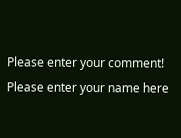Please enter your comment!
Please enter your name here